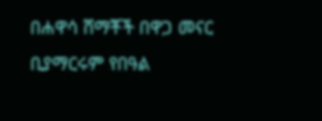በሐዋሳ ሸማቾች በዋጋ መናር ቢያማርሩም የበዓል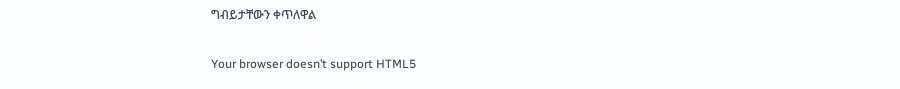ግብይታቸውን ቀጥለዋል

Your browser doesn’t support HTML5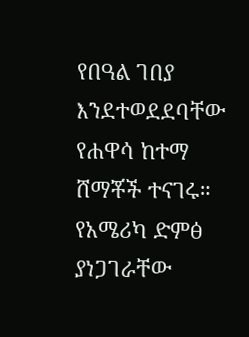የበዓል ገበያ እንደተወደደባቸው የሐዋሳ ከተማ ሸማቾች ተናገሩ። የአሜሪካ ድምፅ ያነጋገራቸው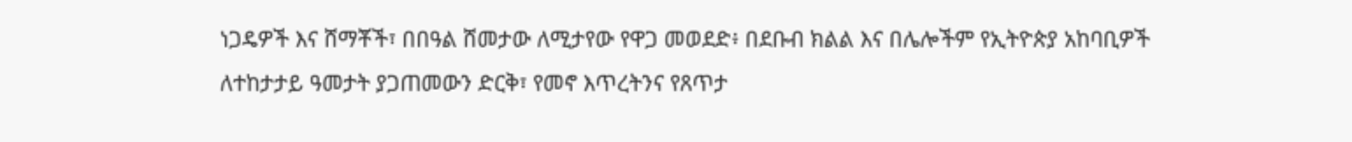ነጋዴዎች እና ሸማቾች፣ በበዓል ሸመታው ለሚታየው የዋጋ መወደድ፥ በደቡብ ክልል እና በሌሎችም የኢትዮጵያ አከባቢዎች ለተከታታይ ዓመታት ያጋጠመውን ድርቅ፣ የመኖ እጥረትንና የጸጥታ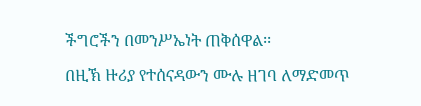ችግሮችን በመንሥኤነት ጠቅሰዋል፡፡

በዚኽ ዙሪያ የተሰናዳውን ሙሉ ዘገባ ለማድመጥ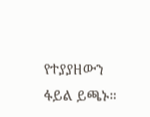የተያያዘውን ፋይል ይጫኑ።